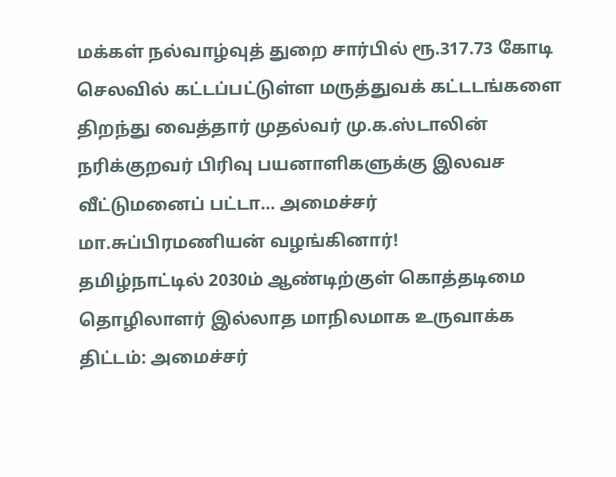மக்கள் நல்வாழ்வுத் துறை சார்பில் ரூ.317.73 கோடி செலவில் கட்டப்பட்டுள்ள மருத்துவக் கட்டடங்களை திறந்து வைத்தார் முதல்வர் மு.க.ஸ்டாலின்
நரிக்குறவர் பிரிவு பயனாளிகளுக்கு இலவச வீட்டுமனைப் பட்டா… அமைச்சர் மா.சுப்பிரமணியன் வழங்கினார்!
தமிழ்நாட்டில் 2030ம் ஆண்டிற்குள் கொத்தடிமை தொழிலாளர் இல்லாத மாநிலமாக உருவாக்க திட்டம்: அமைச்சர்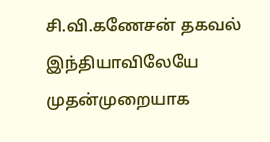சி.வி.கணேசன் தகவல்
இந்தியாவிலேயே முதன்முறையாக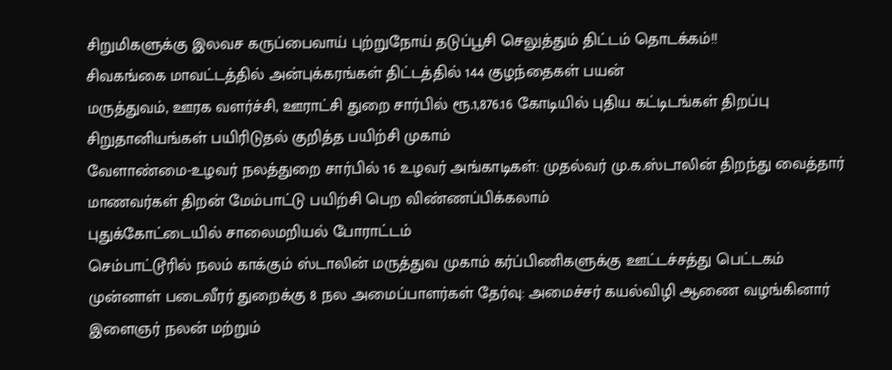சிறுமிகளுக்கு இலவச கருப்பைவாய் புற்றுநோய் தடுப்பூசி செலுத்தும் திட்டம் தொடக்கம்!!
சிவகங்கை மாவட்டத்தில் அன்புக்கரங்கள் திட்டத்தில் 144 குழந்தைகள் பயன்
மருத்துவம், ஊரக வளர்ச்சி, ஊராட்சி துறை சார்பில் ரூ.1,876.16 கோடியில் புதிய கட்டிடங்கள் திறப்பு
சிறுதானியங்கள் பயிரிடுதல் குறித்த பயிற்சி முகாம்
வேளாண்மை-உழவர் நலத்துறை சார்பில் 16 உழவர் அங்காடிகள்: முதல்வர் மு.க.ஸ்டாலின் திறந்து வைத்தார்
மாணவர்கள் திறன் மேம்பாட்டு பயிற்சி பெற விண்ணப்பிக்கலாம்
புதுக்கோட்டையில் சாலைமறியல் போராட்டம்
செம்பாட்டூரில் நலம் காக்கும் ஸ்டாலின் மருத்துவ முகாம் கர்ப்பிணிகளுக்கு ஊட்டச்சத்து பெட்டகம்
முன்னாள் படைவீரர் துறைக்கு 8 நல அமைப்பாளர்கள் தேர்வு: அமைச்சர் கயல்விழி ஆணை வழங்கினார்
இளைஞர் நலன் மற்றும்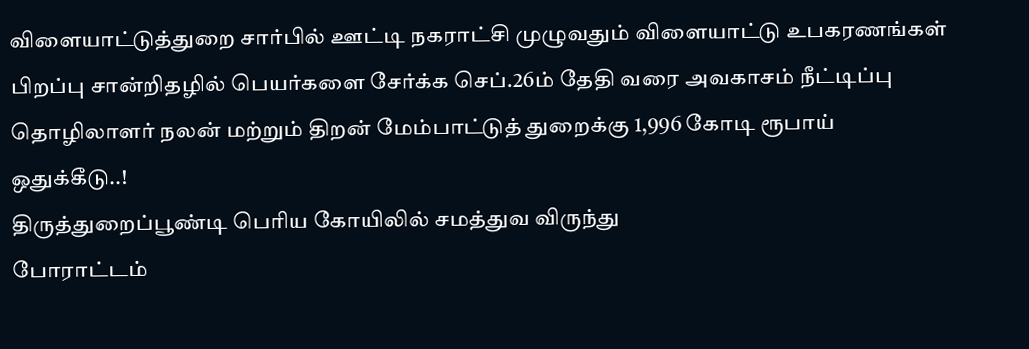விளையாட்டுத்துறை சார்பில் ஊட்டி நகராட்சி முழுவதும் விளையாட்டு உபகரணங்கள்
பிறப்பு சான்றிதழில் பெயர்களை சேர்க்க செப்.26ம் தேதி வரை அவகாசம் நீட்டிப்பு
தொழிலாளர் நலன் மற்றும் திறன் மேம்பாட்டுத் துறைக்கு 1,996 கோடி ரூபாய் ஒதுக்கீடு..!
திருத்துறைப்பூண்டி பெரிய கோயிலில் சமத்துவ விருந்து
போராட்டம்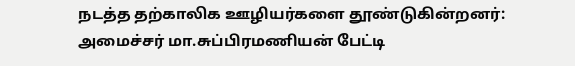நடத்த தற்காலிக ஊழியர்களை தூண்டுகின்றனர்: அமைச்சர் மா.சுப்பிரமணியன் பேட்டி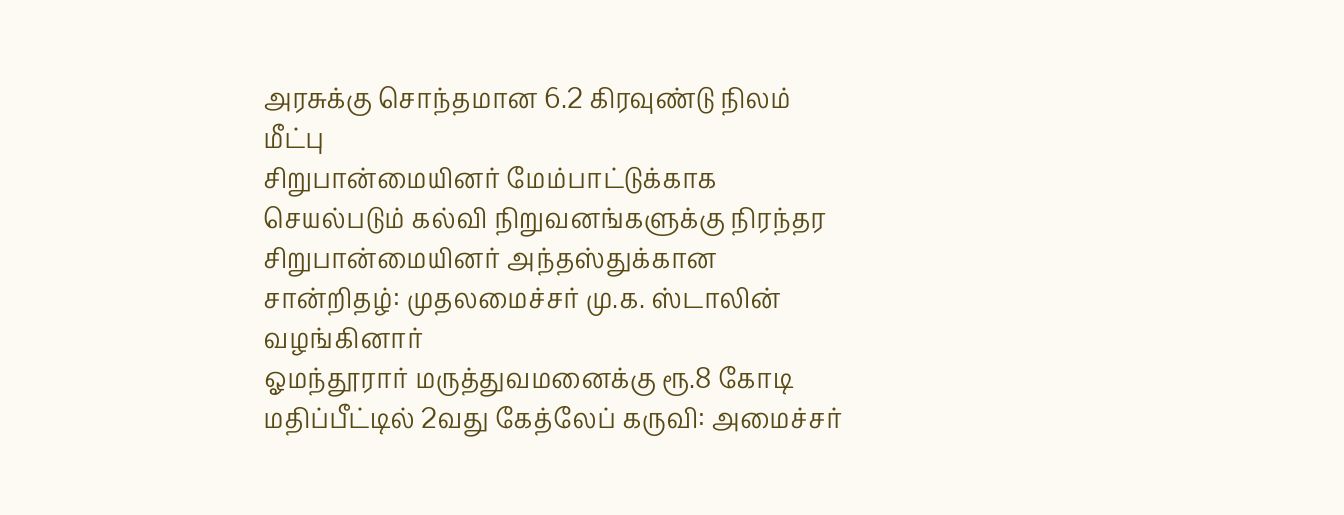அரசுக்கு சொந்தமான 6.2 கிரவுண்டு நிலம் மீட்பு
சிறுபான்மையினர் மேம்பாட்டுக்காக செயல்படும் கல்வி நிறுவனங்களுக்கு நிரந்தர சிறுபான்மையினர் அந்தஸ்துக்கான சான்றிதழ்: முதலமைச்சர் மு.க. ஸ்டாலின் வழங்கினார்
ஓமந்தூரார் மருத்துவமனைக்கு ரூ.8 கோடி மதிப்பீட்டில் 2வது கேத்லேப் கருவி: அமைச்சர்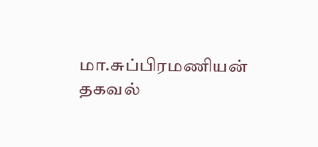மா.சுப்பிரமணியன் தகவல்